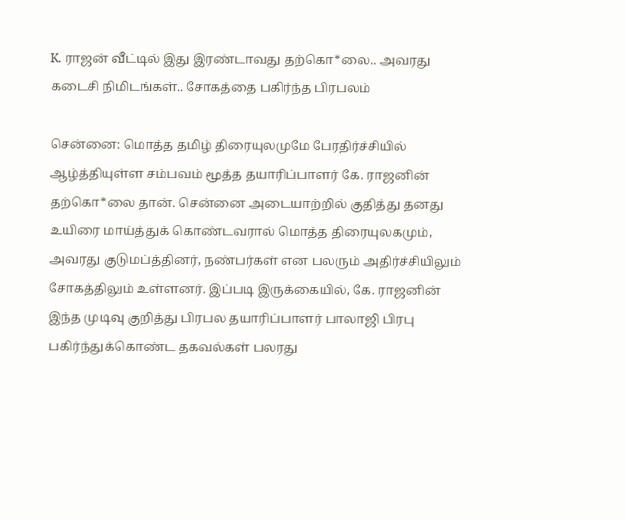K. ராஜன் வீட்டில் இது இரண்டாவது தற்கொ*லை.. அவரது கடைசி நிமிடங்கள்.. சோகத்தை பகிர்ந்த பிரபலம்

சென்னை: மொத்த தமிழ் திரையுலமுமே பேரதிர்ச்சியில் ஆழ்த்தியுள்ள சம்பவம் மூத்த தயாரிப்பாளர் கே. ராஜனின் தற்கொ*லை தான். சென்னை அடையாற்றில் குதித்து தனது உயிரை மாய்த்துக் கொண்டவரால் மொத்த திரையுலகமும், அவரது குடுமப்த்தினர், நண்பர்கள் என பலரும் அதிர்ச்சியிலும் சோகத்திலும் உள்ளனர். இப்படி இருக்கையில், கே. ராஜனின் இந்த முடிவு குறித்து பிரபல தயாரிப்பாளர் பாலாஜி பிரபு பகிர்ந்துக்கொண்ட தகவல்கள் பலரது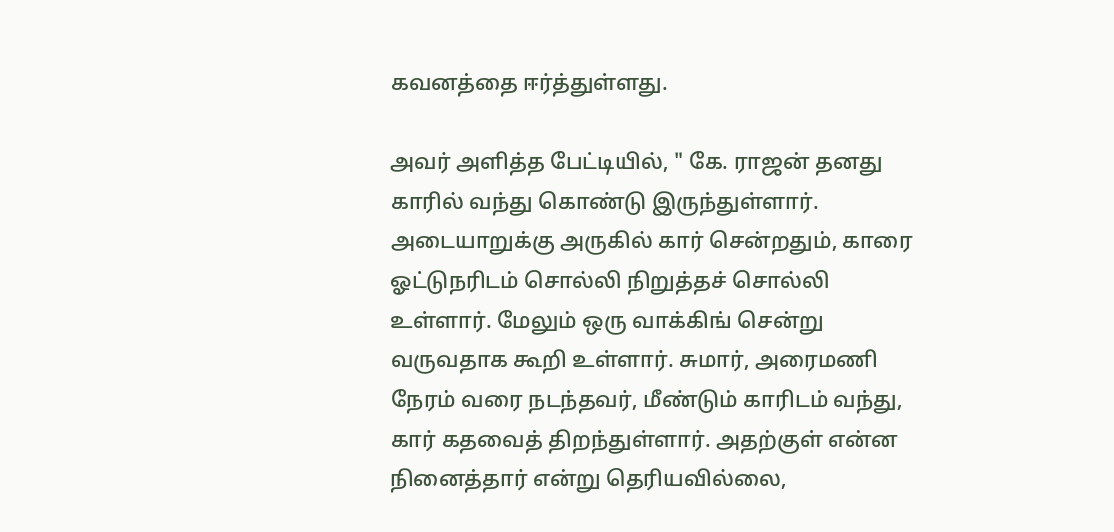கவனத்தை ஈர்த்துள்ளது.

அவர் அளித்த பேட்டியில், " கே. ராஜன் தனது காரில் வந்து கொண்டு இருந்துள்ளார். அடையாறுக்கு அருகில் கார் சென்றதும், காரை ஓட்டுநரிடம் சொல்லி நிறுத்தச் சொல்லி உள்ளார். மேலும் ஒரு வாக்கிங் சென்று வருவதாக கூறி உள்ளார். சுமார், அரைமணி நேரம் வரை நடந்தவர், மீண்டும் காரிடம் வந்து, கார் கதவைத் திறந்துள்ளார். அதற்குள் என்ன நினைத்தார் என்று தெரியவில்லை,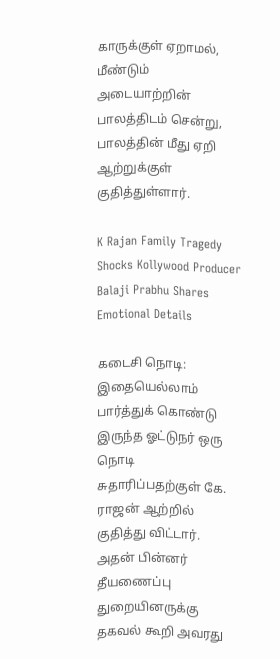காருக்குள் ஏறாமல், மீண்டும் அடையாற்றின் பாலத்திடம் சென்று, பாலத்தின் மீது ஏறி ஆற்றுக்குள் குதித்துள்ளார்.

K Rajan Family Tragedy Shocks Kollywood Producer Balaji Prabhu Shares Emotional Details

கடைசி நொடி: இதையெல்லாம் பார்த்துக் கொண்டு இருந்த ஓட்டுநர் ஒரு நொடி சுதாரிப்பதற்குள் கே. ராஜன் ஆற்றில் குதித்து விட்டார். அதன் பின்னர் தீயணைப்பு துறையினருக்கு தகவல் கூறி அவரது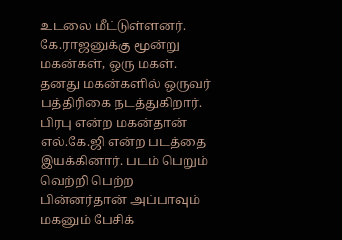உடலை மீட்டுள்ளனர். கே.ராஜனுக்கு மூன்று மகன்கள், ஒரு மகள். தனது மகன்களில் ஒருவர் பத்திரிகை நடத்துகிறார். பிரபு என்ற மகன்தான் எல்.கே.ஜி என்ற படத்தை இயக்கினார். படம் பெறும் வெற்றி பெற்ற பின்னர்தான் அப்பாவும் மகனும் பேசிக்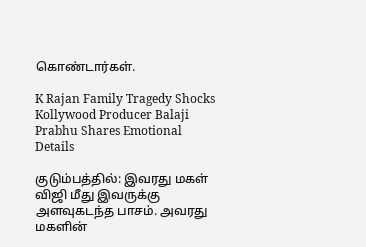கொண்டார்கள்.

K Rajan Family Tragedy Shocks Kollywood Producer Balaji Prabhu Shares Emotional Details

குடும்பத்தில்: இவரது மகள் விஜி மீது இவருக்கு அளவுகடந்த பாசம். அவரது மகளின்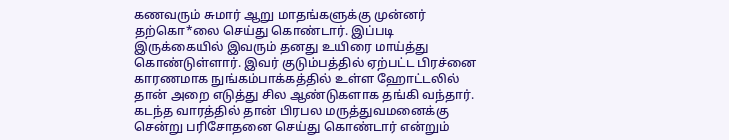கணவரும் சுமார் ஆறு மாதங்களுக்கு முன்னர் தற்கொ*லை செய்து கொண்டார். இப்படி இருக்கையில் இவரும் தனது உயிரை மாய்த்து கொண்டுள்ளார். இவர் குடும்பத்தில் ஏற்பட்ட பிரச்னை காரணமாக நுங்கம்பாக்கத்தில் உள்ள ஹோட்டலில் தான் அறை எடுத்து சில ஆண்டுகளாக தங்கி வந்தார். கடந்த வாரத்தில் தான் பிரபல மருத்துவமனைக்கு சென்று பரிசோதனை செய்து கொண்டார் என்றும்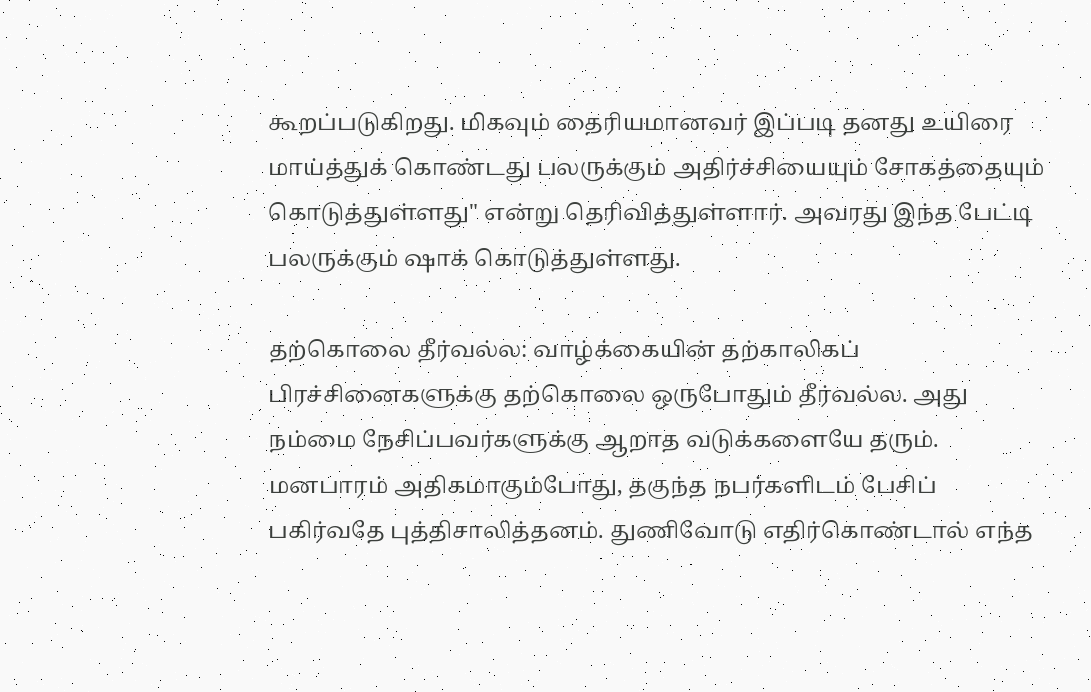கூறப்படுகிறது. மிகவும் தைரியமானவர் இப்படி தனது உயிரை மாய்த்துக் கொண்டது பலருக்கும் அதிர்ச்சியையும் சோகத்தையும் கொடுத்துள்ளது" என்று தெரிவித்துள்ளார். அவரது இந்த பேட்டி பலருக்கும் ஷாக் கொடுத்துள்ளது.

தற்கொலை தீர்வல்ல: வாழ்க்கையின் தற்காலிகப் பிரச்சினைகளுக்கு தற்கொலை ஒருபோதும் தீர்வல்ல. அது நம்மை நேசிப்பவர்களுக்கு ஆறாத வடுக்களையே தரும். மனபாரம் அதிகமாகும்போது, தகுந்த நபர்களிடம் பேசிப் பகிர்வதே புத்திசாலித்தனம். துணிவோடு எதிர்கொண்டால் எந்த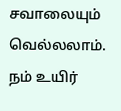சவாலையும் வெல்லலாம். நம் உயிர்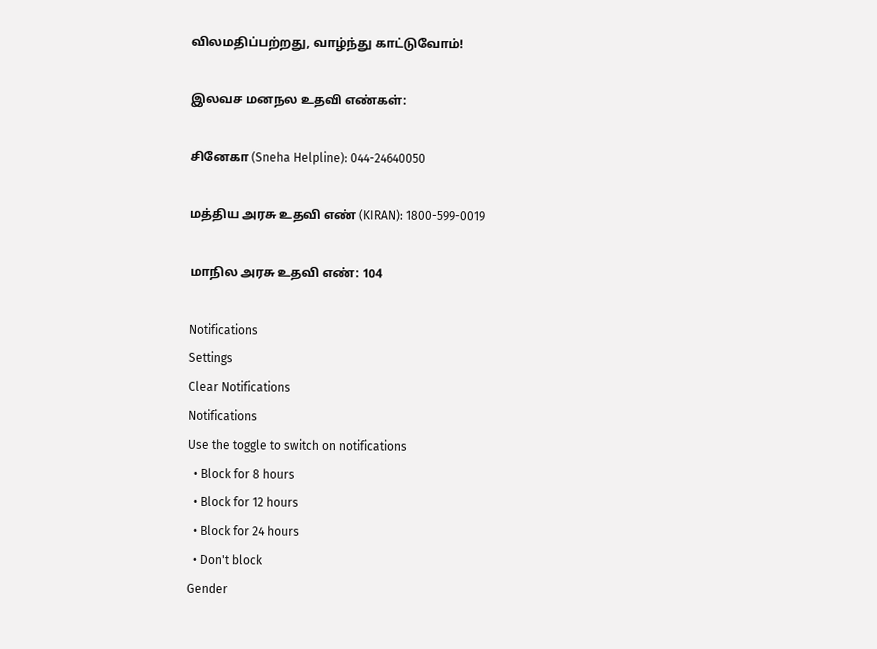விலமதிப்பற்றது, வாழ்ந்து காட்டுவோம்!

இலவச மனநல உதவி எண்கள்:

சினேகா (Sneha Helpline): 044-24640050

மத்திய அரசு உதவி எண் (KIRAN): 1800-599-0019

மாநில அரசு உதவி எண்: 104

Notifications
Settings
Clear Notifications
Notifications
Use the toggle to switch on notifications
  • Block for 8 hours
  • Block for 12 hours
  • Block for 24 hours
  • Don't block
Gender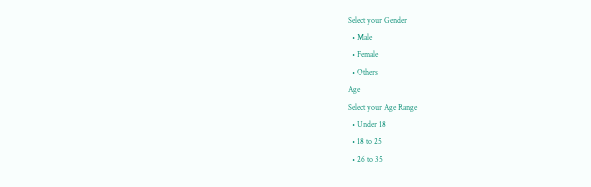Select your Gender
  • Male
  • Female
  • Others
Age
Select your Age Range
  • Under 18
  • 18 to 25
  • 26 to 35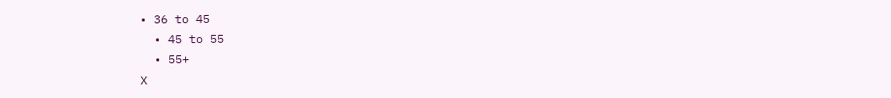• 36 to 45
  • 45 to 55
  • 55+
X